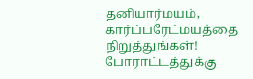தனியார்மயம், கார்ப்பரேட்மயத்தை நிறுத்துங்கள்! போராட்டத்துக்கு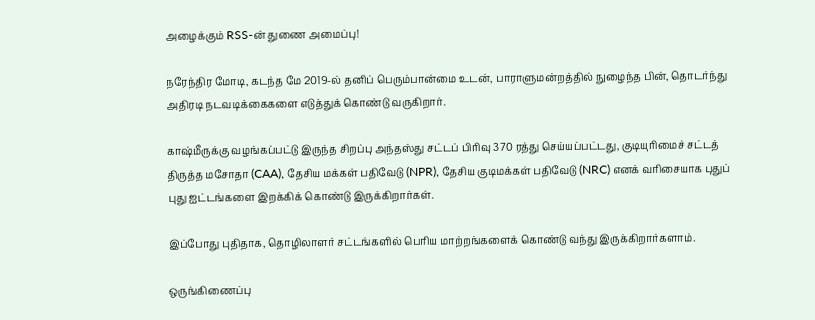அழைக்கும் RSS-ன் துணை அமைப்பு!

நரேந்திர மோடி, கடந்த மே 2019-ல் தனிப் பெரும்பான்மை உடன், பாராளுமன்றத்தில் நுழைந்த பின், தொடர்ந்து அதிரடி நடவடிக்கைகளை எடுத்துக் கொண்டு வருகிறார்.

காஷ்மீருக்கு வழங்கப்பட்டு இருந்த சிறப்பு அந்தஸ்து சட்டப் பிரிவு 370 ரத்து செய்யப்பட்டது, குடியுரிமைச் சட்டத் திருத்த மசோதா (CAA), தேசிய மக்கள் பதிவேடு (NPR), தேசிய குடிமக்கள் பதிவேடு (NRC) எனக் வரிசையாக புதுப் புது ஐட்டங்களை இறக்கிக் கொண்டு இருக்கிறார்கள்.

இப்போது புதிதாக, தொழிலாளர் சட்டங்களில் பெரிய மாற்றங்களைக் கொண்டு வந்து இருக்கிறார்களாம்.

ஒருங்கிணைப்பு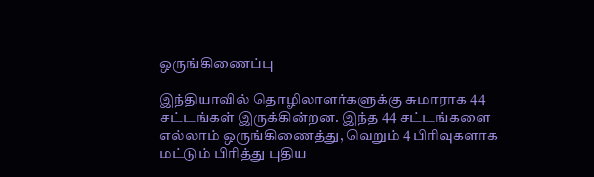ஒருங்கிணைப்பு

இந்தியாவில் தொழிலாளர்களுக்கு சுமாராக 44 சட்டங்கள் இருக்கின்றன. இந்த 44 சட்டங்களை எல்லாம் ஒருங்கிணைத்து, வெறும் 4 பிரிவுகளாக மட்டும் பிரித்து புதிய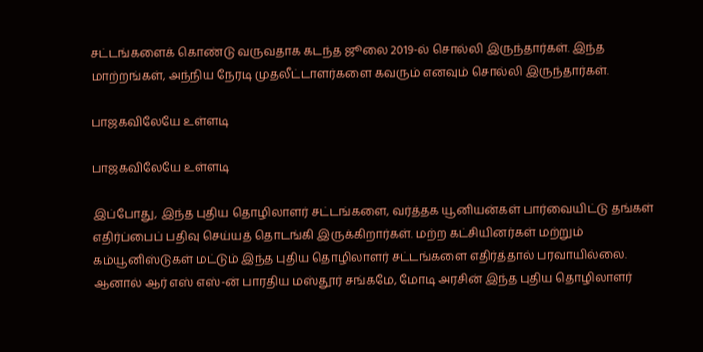சட்டங்களைக் கொண்டு வருவதாக கடந்த ஜூலை 2019-ல் சொல்லி இருந்தார்கள். இந்த மாற்றங்கள், அந்நிய நேரடி முதலீட்டாளர்களை கவரும் எனவும் சொல்லி இருந்தார்கள்.

பாஜகவிலேயே உள்ளடி

பாஜகவிலேயே உள்ளடி

இப்போது, இந்த புதிய தொழிலாளர் சட்டங்களை, வர்த்தக யூனியன்கள் பார்வையிட்டு தங்கள் எதிர்ப்பைப் பதிவு செய்யத் தொடங்கி இருக்கிறார்கள். மற்ற கட்சியினர்கள் மற்றும் கம்யூனிஸ்டுகள் மட்டும் இந்த புதிய தொழிலாளர் சட்டங்களை எதிர்த்தால் பரவாயில்லை. ஆனால் ஆர் எஸ் எஸ்-ன் பாரதிய மஸ்தூர் சங்கமே, மோடி அரசின் இந்த புதிய தொழிலாளர்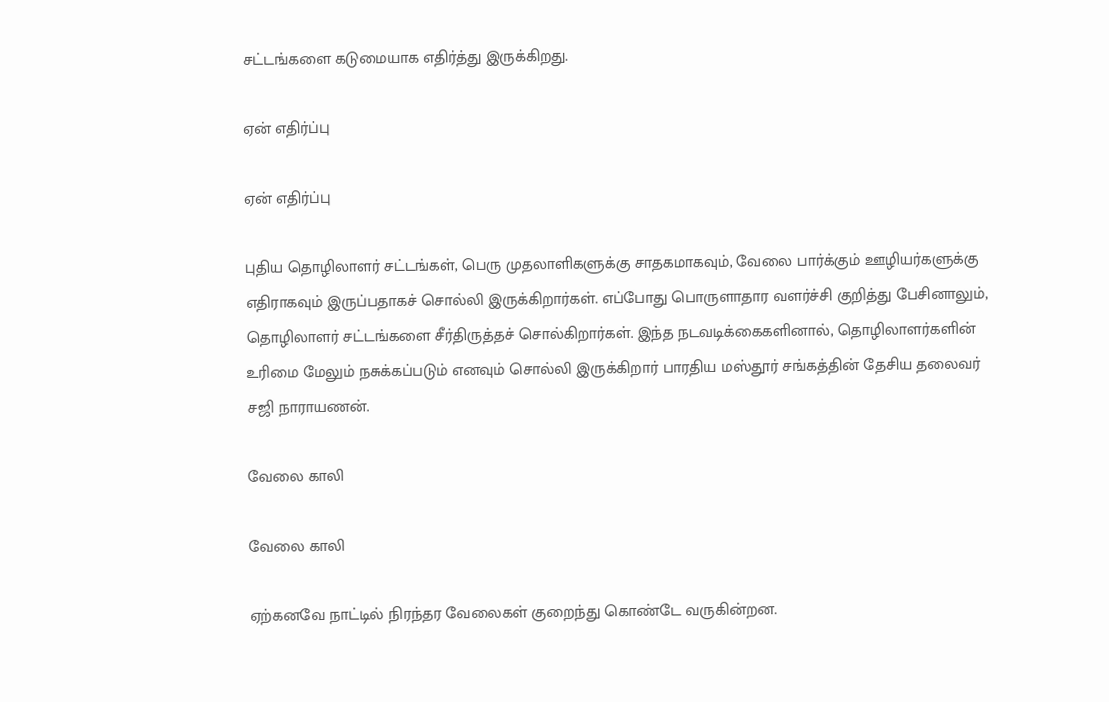சட்டங்களை கடுமையாக எதிர்த்து இருக்கிறது.

ஏன் எதிர்ப்பு

ஏன் எதிர்ப்பு

புதிய தொழிலாளர் சட்டங்கள், பெரு முதலாளிகளுக்கு சாதகமாகவும், வேலை பார்க்கும் ஊழியர்களுக்கு எதிராகவும் இருப்பதாகச் சொல்லி இருக்கிறார்கள். எப்போது பொருளாதார வளர்ச்சி குறித்து பேசினாலும், தொழிலாளர் சட்டங்களை சீர்திருத்தச் சொல்கிறார்கள். இந்த நடவடிக்கைகளினால், தொழிலாளர்களின் உரிமை மேலும் நசுக்கப்படும் எனவும் சொல்லி இருக்கிறார் பாரதிய மஸ்தூர் சங்கத்தின் தேசிய தலைவர் சஜி நாராயணன்.

வேலை காலி

வேலை காலி

ஏற்கனவே நாட்டில் நிரந்தர வேலைகள் குறைந்து கொண்டே வருகின்றன.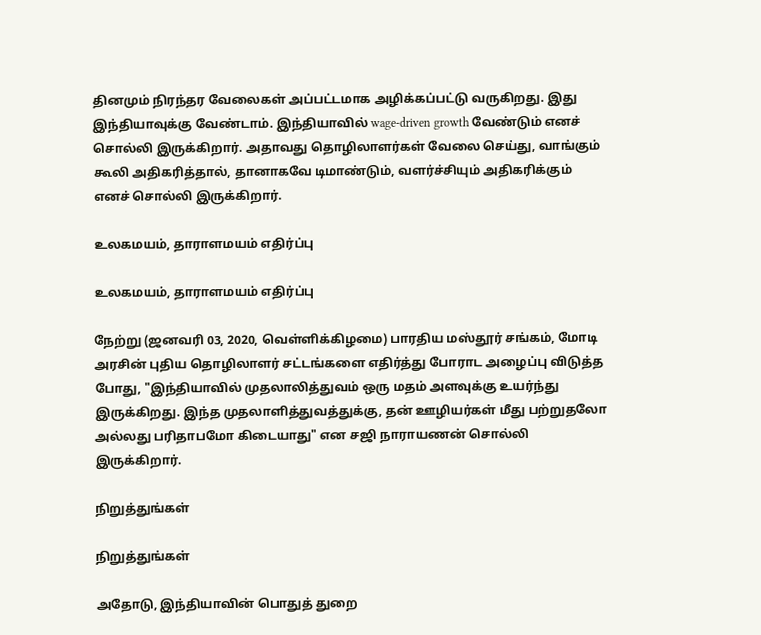தினமும் நிரந்தர வேலைகள் அப்பட்டமாக அழிக்கப்பட்டு வருகிறது. இது இந்தியாவுக்கு வேண்டாம். இந்தியாவில் wage-driven growth வேண்டும் எனச் சொல்லி இருக்கிறார். அதாவது தொழிலாளர்கள் வேலை செய்து, வாங்கும் கூலி அதிகரித்தால், தானாகவே டிமாண்டும், வளர்ச்சியும் அதிகரிக்கும் எனச் சொல்லி இருக்கிறார்.

உலகமயம், தாராளமயம் எதிர்ப்பு

உலகமயம், தாராளமயம் எதிர்ப்பு

நேற்று (ஜனவரி 03, 2020, வெள்ளிக்கிழமை) பாரதிய மஸ்தூர் சங்கம், மோடி அரசின் புதிய தொழிலாளர் சட்டங்களை எதிர்த்து போராட அழைப்பு விடுத்த போது, "இந்தியாவில் முதலாலித்துவம் ஒரு மதம் அளவுக்கு உயர்ந்து இருக்கிறது. இந்த முதலாளித்துவத்துக்கு, தன் ஊழியர்கள் மீது பற்றுதலோ அல்லது பரிதாபமோ கிடையாது" என சஜி நாராயணன் சொல்லி இருக்கிறார்.

நிறுத்துங்கள்

நிறுத்துங்கள்

அதோடு, இந்தியாவின் பொதுத் துறை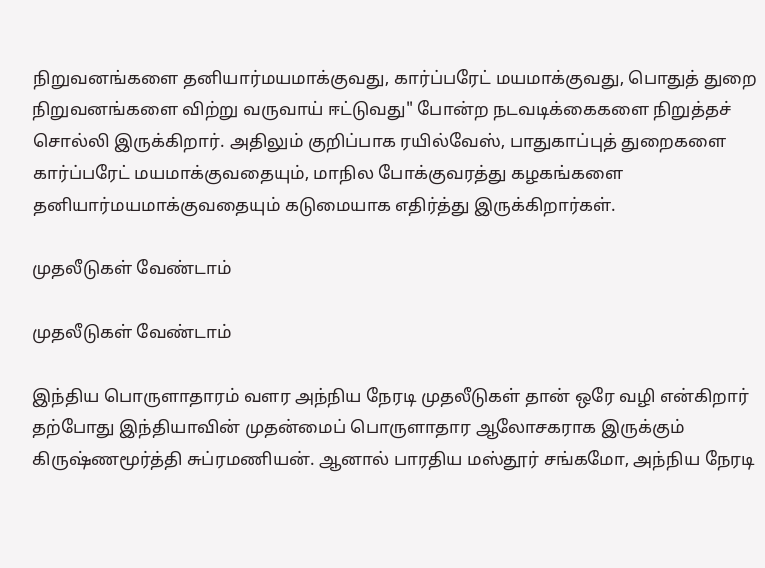நிறுவனங்களை தனியார்மயமாக்குவது, கார்ப்பரேட் மயமாக்குவது, பொதுத் துறை நிறுவனங்களை விற்று வருவாய் ஈட்டுவது" போன்ற நடவடிக்கைகளை நிறுத்தச் சொல்லி இருக்கிறார். அதிலும் குறிப்பாக ரயில்வேஸ், பாதுகாப்புத் துறைகளை கார்ப்பரேட் மயமாக்குவதையும், மாநில போக்குவரத்து கழகங்களை தனியார்மயமாக்குவதையும் கடுமையாக எதிர்த்து இருக்கிறார்கள்.

முதலீடுகள் வேண்டாம்

முதலீடுகள் வேண்டாம்

இந்திய பொருளாதாரம் வளர அந்நிய நேரடி முதலீடுகள் தான் ஒரே வழி என்கிறார் தற்போது இந்தியாவின் முதன்மைப் பொருளாதார ஆலோசகராக இருக்கும் கிருஷ்ணமூர்த்தி சுப்ரமணியன். ஆனால் பாரதிய மஸ்தூர் சங்கமோ, அந்நிய நேரடி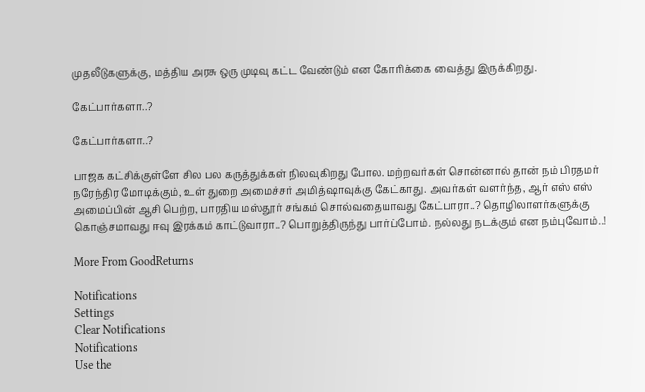முதலீடுகளுக்கு, மத்திய அரசு ஒரு முடிவு கட்ட வேண்டும் என கோரிக்கை வைத்து இருக்கிறது.

கேட்பார்களா..?

கேட்பார்களா..?

பாஜக கட்சிக்குள்ளே சில பல கருத்துக்கள் நிலவுகிறது போல. மற்றவர்கள் சொன்னால் தான் நம் பிரதமர் நரேந்திர மோடிக்கும், உள் துறை அமைச்சர் அமித்ஷாவுக்கு கேட்காது. அவர்கள் வளர்ந்த, ஆர் எஸ் எஸ் அமைப்பின் ஆசி பெற்ற, பாரதிய மஸ்தூர் சங்கம் சொல்வதையாவது கேட்பாரா..? தொழிலாளர்களுக்கு கொஞ்சமாவது ஈவு இரக்கம் காட்டுவாரா..? பொறுத்திருந்து பார்ப்போம். நல்லது நடக்கும் என நம்புவோம்..!

More From GoodReturns

Notifications
Settings
Clear Notifications
Notifications
Use the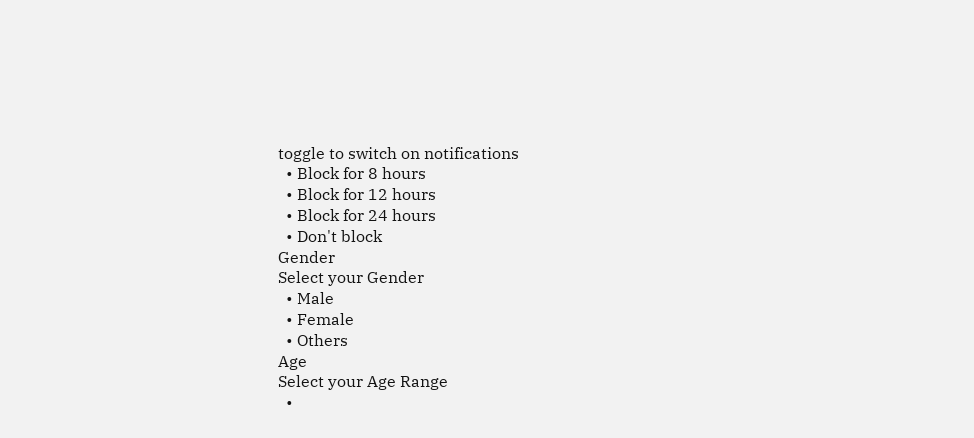toggle to switch on notifications
  • Block for 8 hours
  • Block for 12 hours
  • Block for 24 hours
  • Don't block
Gender
Select your Gender
  • Male
  • Female
  • Others
Age
Select your Age Range
  •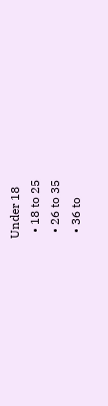Under 18
  • 18 to 25
  • 26 to 35
  • 36 to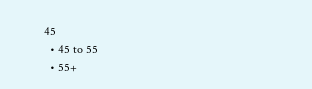45
  • 45 to 55
  • 55+